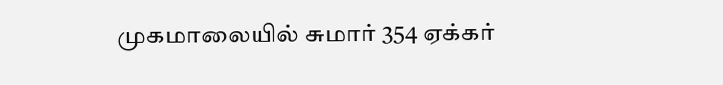முகமாலையில் சுமார் 354 ஏக்கர்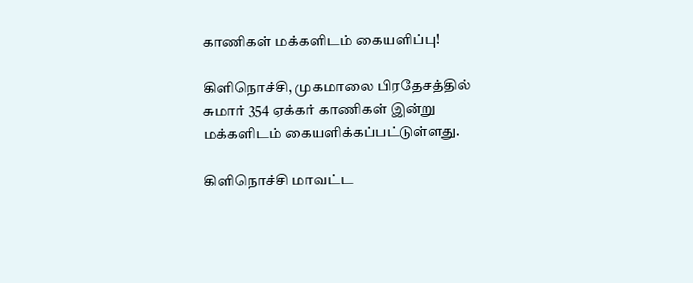காணிகள் மக்களிடம் கையளிப்பு!

கிளிநொச்சி, முகமாலை பிரதேசத்தில் சுமார் 354 ஏக்கர் காணிகள் இன்று மக்களிடம் கையளிக்கப்பட்டுள்ளது.

கிளிநொச்சி மாவட்ட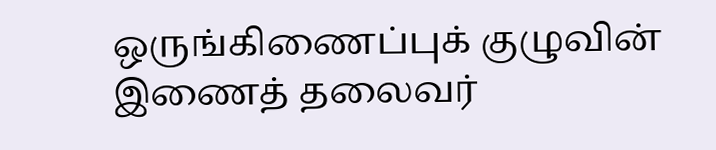ஒருங்கிணைப்புக் குழுவின் இணைத் தலைவர்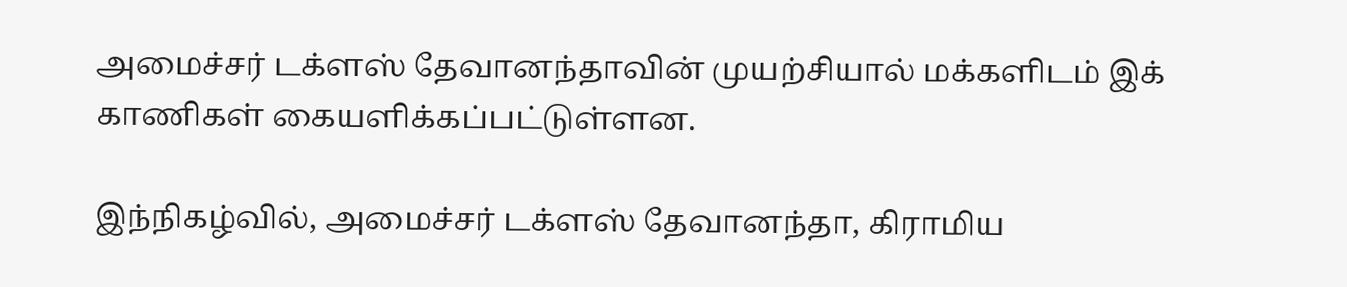அமைச்சர் டக்ளஸ் தேவானந்தாவின் முயற்சியால் மக்களிடம் இக் காணிகள் கையளிக்கப்பட்டுள்ளன.

இந்நிகழ்வில், அமைச்சர் டக்ளஸ் தேவானந்தா, கிராமிய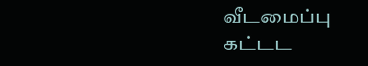வீடமைப்பு கட்டட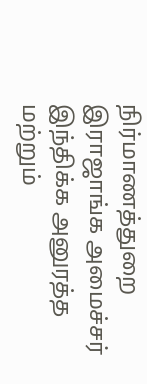நிர்மாணத்துறை இராஜாங்க அமைச்சர் இந்திக்க அனுரத்த மற்றும்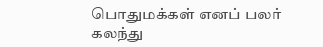பொதுமக்கள் எனப் பலர் கலந்து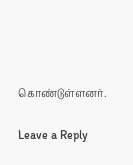கொண்டுள்ளனர்.

Leave a Reply